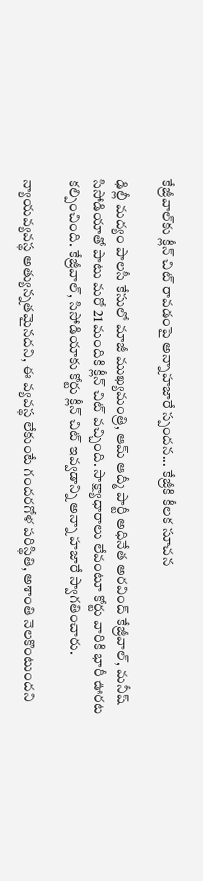కేజ్రీవాల్‌కు క్లీన్ చిట్ రావడంపై అన్నాహజారే స్పందన... కేజ్రీకి కీలక సూచన

ఢిల్లీ మద్యం పాలసీ కేసులో మాజీ ముఖ్యమంత్రి, ఆమ్ ఆద్మీ పార్టీ అధినేత అరవింద్ కేజ్రీవాల్, మనీష్ సిసోడియాతో పాటు మరో 21 మందికి క్లీన్ చిట్ వచ్చింది. సాక్ష్యాధారాలు లేవంటూ కోర్టు వారికి భారీ ఊరట కల్పించింది. కేజ్రీవాల్, సిసోడియాకు కోర్టు క్లీన్ చిట్ ఇవ్వడాన్ని అన్నా హజారే స్వాగతించారు.

న్యాయవ్యవస్థ అత్యున్నతమైనదని, ఈ వ్యవస్థ లేకుంటే గందరగోళ పరిస్థితి, అశాంతి నెలకొంటుందని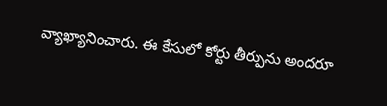వ్యాఖ్యానించారు. ఈ కేసులో కోర్టు తీర్పును అందరూ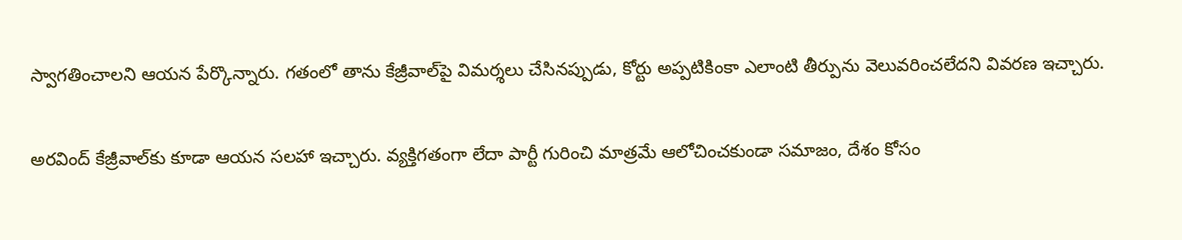స్వాగతించాలని ఆయన పేర్కొన్నారు. గతంలో తాను కేజ్రీవాల్‌పై విమర్శలు చేసినప్పుడు, కోర్టు అప్పటికింకా ఎలాంటి తీర్పును వెలువరించలేదని వివరణ ఇచ్చారు.

అరవింద్ కేజ్రీవాల్‌కు కూడా ఆయన సలహా ఇచ్చారు. వ్యక్తిగతంగా లేదా పార్టీ గురించి మాత్రమే ఆలోచించకుండా సమాజం, దేశం కోసం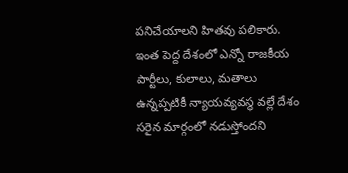పనిచేయాలని హితవు పలికారు. ఇంత పెద్ద దేశంలో ఎన్నో రాజకీయ పార్టీలు, కులాలు, మతాలు ఉన్నప్పటికీ న్యాయవ్యవస్థ వల్లే దేశం సరైన మార్గంలో నడుస్తోందని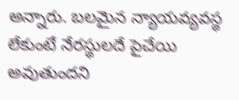అన్నారు. బలమైన న్యాయవ్యవస్థ లేకుంటే నేరస్థులదే పైచేయి అవుతుందని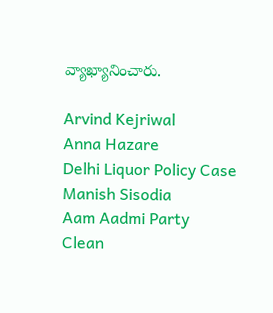వ్యాఖ్యానించారు.

Arvind Kejriwal
Anna Hazare
Delhi Liquor Policy Case
Manish Sisodia
Aam Aadmi Party
Clean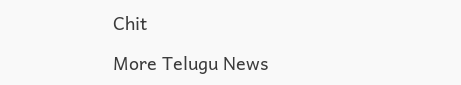Chit

More Telugu News